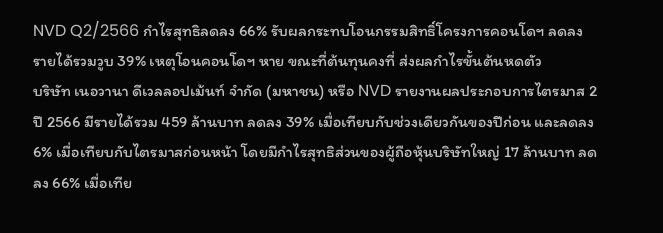NVD Q2/2566 กำไรสุทธิลดลง 66% รับผลกระทบโอนกรรมสิทธิ์โครงการคอนโดฯ ลดลง
รายได้รวมวูบ 39% เหตุโอนคอนโดฯ หาย ขณะที่ต้นทุนคงที่ ส่งผลกำไรขั้นต้นหดตัว
บริษัท เนอวานา ดีเวลลอปเม้นท์ จำกัด (มหาชน) หรือ NVD รายงานผลประกอบการไตรมาส 2 ปี 2566 มีรายได้รวม 459 ล้านบาท ลดลง 39% เมื่อเทียบกับช่วงเดียวกันของปีก่อน และลดลง 6% เมื่อเทียบกับไตรมาสก่อนหน้า โดยมีกำไรสุทธิส่วนของผู้ถือหุ้นบริษัทใหญ่ 17 ล้านบาท ลดลง 66% เมื่อเทีย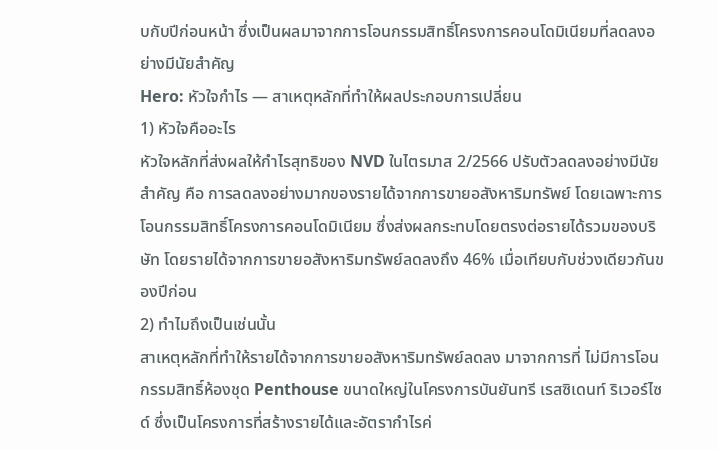บกับปีก่อนหน้า ซึ่งเป็นผลมาจากการโอนกรรมสิทธิ์โครงการคอนโดมิเนียมที่ลดลงอย่างมีนัยสำคัญ
Hero: หัวใจกำไร — สาเหตุหลักที่ทำให้ผลประกอบการเปลี่ยน
1) หัวใจคืออะไร
หัวใจหลักที่ส่งผลให้กำไรสุทธิของ NVD ในไตรมาส 2/2566 ปรับตัวลดลงอย่างมีนัยสำคัญ คือ การลดลงอย่างมากของรายได้จากการขายอสังหาริมทรัพย์ โดยเฉพาะการโอนกรรมสิทธิ์โครงการคอนโดมิเนียม ซึ่งส่งผลกระทบโดยตรงต่อรายได้รวมของบริษัท โดยรายได้จากการขายอสังหาริมทรัพย์ลดลงถึง 46% เมื่อเทียบกับช่วงเดียวกันของปีก่อน
2) ทำไมถึงเป็นเช่นนั้น
สาเหตุหลักที่ทำให้รายได้จากการขายอสังหาริมทรัพย์ลดลง มาจากการที่ ไม่มีการโอนกรรมสิทธิ์ห้องชุด Penthouse ขนาดใหญ่ในโครงการบันยันทรี เรสซิเดนท์ ริเวอร์ไซด์ ซึ่งเป็นโครงการที่สร้างรายได้และอัตรากำไรค่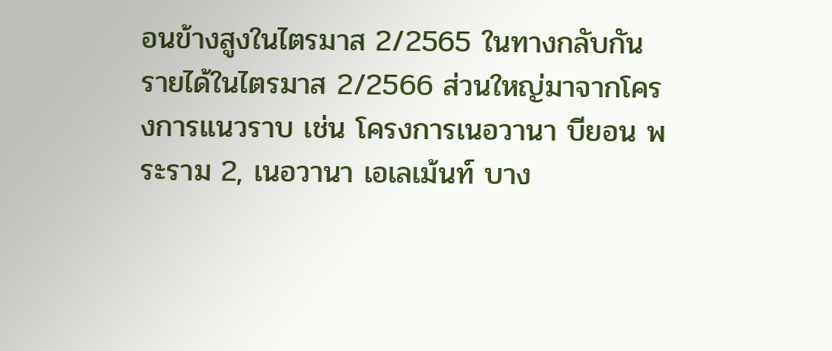อนข้างสูงในไตรมาส 2/2565 ในทางกลับกัน รายได้ในไตรมาส 2/2566 ส่วนใหญ่มาจากโครงการแนวราบ เช่น โครงการเนอวานา บียอน พระราม 2, เนอวานา เอเลเม้นท์ บาง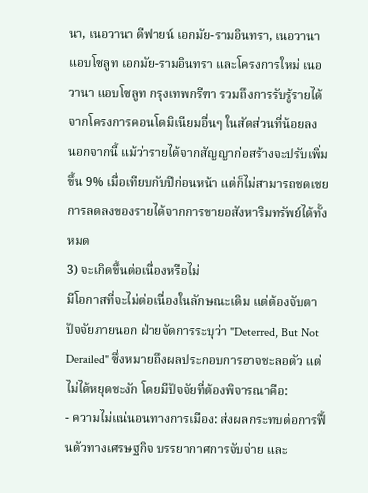นา, เนอวานา ดีฟายน์ เอกมัย-รามอินทรา, เนอวานา แอบโซลูท เอกมัย-รามอินทรา และโครงการใหม่ เนอวานา แอบโซลูท กรุงเทพกรีฑา รวมถึงการรับรู้รายได้จากโครงการคอนโดมิเนียมอื่นๆ ในสัดส่วนที่น้อยลง
นอกจากนี้ แม้ว่ารายได้จากสัญญาก่อสร้างจะปรับเพิ่มขึ้น 9% เมื่อเทียบกับปีก่อนหน้า แต่ก็ไม่สามารถชดเชยการลดลงของรายได้จากการขายอสังหาริมทรัพย์ได้ทั้งหมด
3) จะเกิดขึ้นต่อเนื่องหรือไม่
มีโอกาสที่จะไม่ต่อเนื่องในลักษณะเดิม แต่ต้องจับตาปัจจัยภายนอก ฝ่ายจัดการระบุว่า "Deterred, But Not Derailed" ซึ่งหมายถึงผลประกอบการอาจชะลอตัว แต่ไม่ได้หยุดชะงัก โดยมีปัจจัยที่ต้องพิจารณาคือ:
- ความไม่แน่นอนทางการเมือง: ส่งผลกระทบต่อการฟื้นตัวทางเศรษฐกิจ บรรยากาศการจับจ่าย และ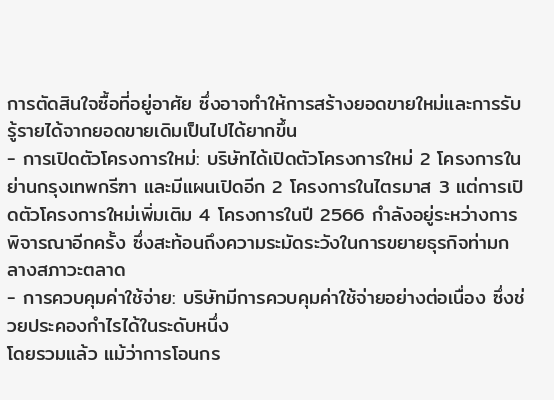การตัดสินใจซื้อที่อยู่อาศัย ซึ่งอาจทำให้การสร้างยอดขายใหม่และการรับรู้รายได้จากยอดขายเดิมเป็นไปได้ยากขึ้น
- การเปิดตัวโครงการใหม่: บริษัทได้เปิดตัวโครงการใหม่ 2 โครงการในย่านกรุงเทพกรีฑา และมีแผนเปิดอีก 2 โครงการในไตรมาส 3 แต่การเปิดตัวโครงการใหม่เพิ่มเติม 4 โครงการในปี 2566 กำลังอยู่ระหว่างการพิจารณาอีกครั้ง ซึ่งสะท้อนถึงความระมัดระวังในการขยายธุรกิจท่ามกลางสภาวะตลาด
- การควบคุมค่าใช้จ่าย: บริษัทมีการควบคุมค่าใช้จ่ายอย่างต่อเนื่อง ซึ่งช่วยประคองกำไรได้ในระดับหนึ่ง
โดยรวมแล้ว แม้ว่าการโอนกร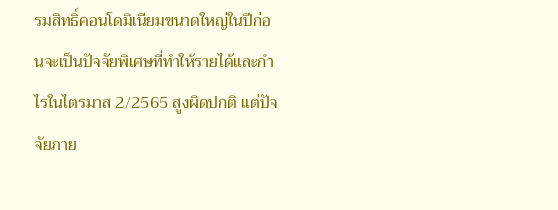รมสิทธิ์คอนโดมิเนียมขนาดใหญ่ในปีก่อนจะเป็นปัจจัยพิเศษที่ทำให้รายได้และกำไรในไตรมาส 2/2565 สูงผิดปกติ แต่ปัจจัยภาย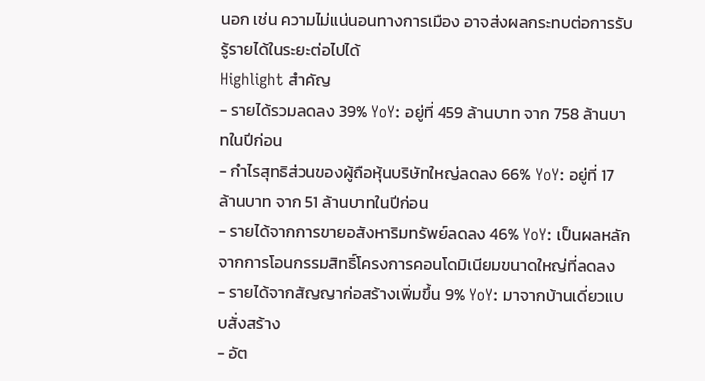นอก เช่น ความไม่แน่นอนทางการเมือง อาจส่งผลกระทบต่อการรับรู้รายได้ในระยะต่อไปได้
Highlight สำคัญ
- รายได้รวมลดลง 39% YoY: อยู่ที่ 459 ล้านบาท จาก 758 ล้านบาทในปีก่อน
- กำไรสุทธิส่วนของผู้ถือหุ้นบริษัทใหญ่ลดลง 66% YoY: อยู่ที่ 17 ล้านบาท จาก 51 ล้านบาทในปีก่อน
- รายได้จากการขายอสังหาริมทรัพย์ลดลง 46% YoY: เป็นผลหลักจากการโอนกรรมสิทธิ์โครงการคอนโดมิเนียมขนาดใหญ่ที่ลดลง
- รายได้จากสัญญาก่อสร้างเพิ่มขึ้น 9% YoY: มาจากบ้านเดี่ยวแบบสั่งสร้าง
- อัต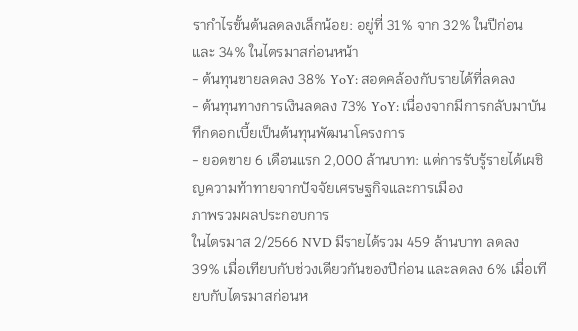รากำไรขั้นต้นลดลงเล็กน้อย: อยู่ที่ 31% จาก 32% ในปีก่อน และ 34% ในไตรมาสก่อนหน้า
- ต้นทุนขายลดลง 38% YoY: สอดคล้องกับรายได้ที่ลดลง
- ต้นทุนทางการเงินลดลง 73% YoY: เนื่องจากมีการกลับมาบันทึกดอกเบี้ยเป็นต้นทุนพัฒนาโครงการ
- ยอดขาย 6 เดือนแรก 2,000 ล้านบาท: แต่การรับรู้รายได้เผชิญความท้าทายจากปัจจัยเศรษฐกิจและการเมือง
ภาพรวมผลประกอบการ
ในไตรมาส 2/2566 NVD มีรายได้รวม 459 ล้านบาท ลดลง 39% เมื่อเทียบกับช่วงเดียวกันของปีก่อน และลดลง 6% เมื่อเทียบกับไตรมาสก่อนห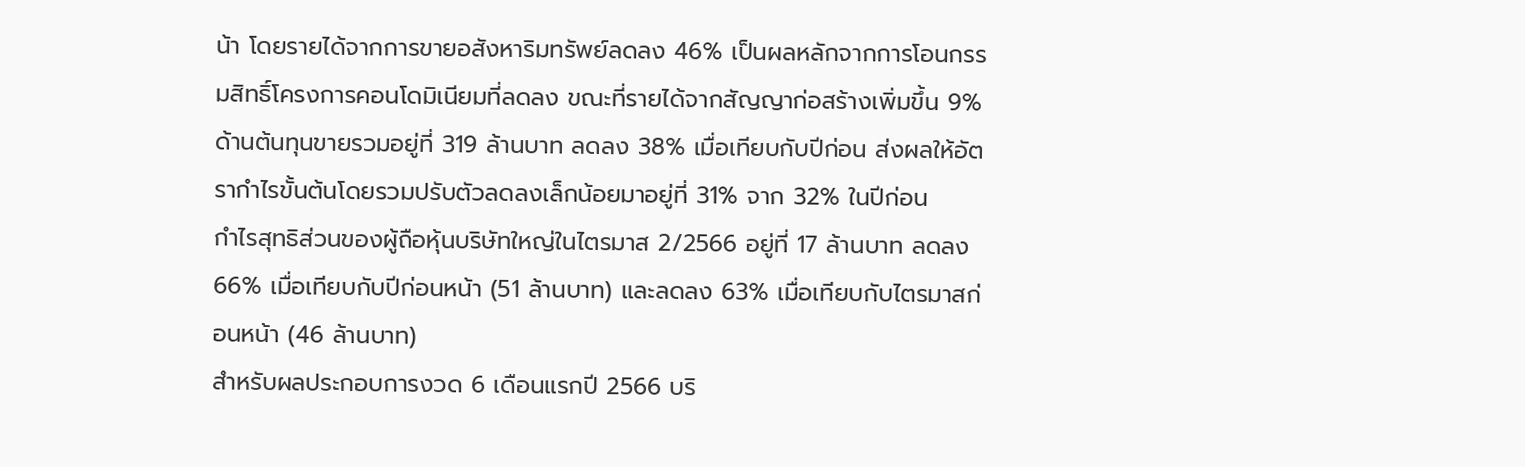น้า โดยรายได้จากการขายอสังหาริมทรัพย์ลดลง 46% เป็นผลหลักจากการโอนกรรมสิทธิ์โครงการคอนโดมิเนียมที่ลดลง ขณะที่รายได้จากสัญญาก่อสร้างเพิ่มขึ้น 9%
ด้านต้นทุนขายรวมอยู่ที่ 319 ล้านบาท ลดลง 38% เมื่อเทียบกับปีก่อน ส่งผลให้อัตรากำไรขั้นต้นโดยรวมปรับตัวลดลงเล็กน้อยมาอยู่ที่ 31% จาก 32% ในปีก่อน
กำไรสุทธิส่วนของผู้ถือหุ้นบริษัทใหญ่ในไตรมาส 2/2566 อยู่ที่ 17 ล้านบาท ลดลง 66% เมื่อเทียบกับปีก่อนหน้า (51 ล้านบาท) และลดลง 63% เมื่อเทียบกับไตรมาสก่อนหน้า (46 ล้านบาท)
สำหรับผลประกอบการงวด 6 เดือนแรกปี 2566 บริ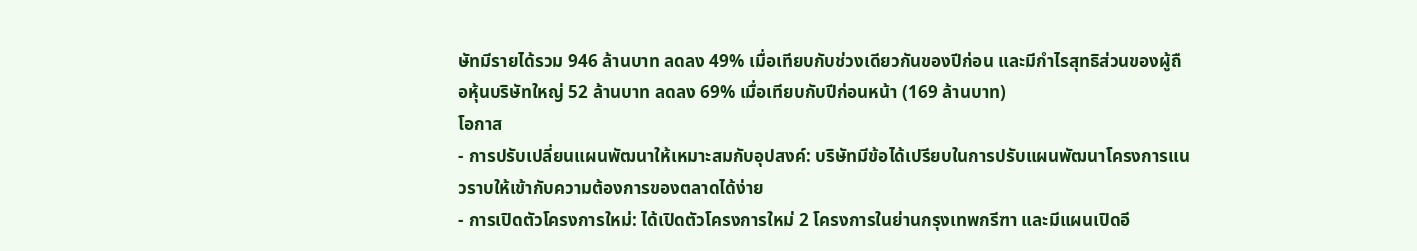ษัทมีรายได้รวม 946 ล้านบาท ลดลง 49% เมื่อเทียบกับช่วงเดียวกันของปีก่อน และมีกำไรสุทธิส่วนของผู้ถือหุ้นบริษัทใหญ่ 52 ล้านบาท ลดลง 69% เมื่อเทียบกับปีก่อนหน้า (169 ล้านบาท)
โอกาส
- การปรับเปลี่ยนแผนพัฒนาให้เหมาะสมกับอุปสงค์: บริษัทมีข้อได้เปรียบในการปรับแผนพัฒนาโครงการแนวราบให้เข้ากับความต้องการของตลาดได้ง่าย
- การเปิดตัวโครงการใหม่: ได้เปิดตัวโครงการใหม่ 2 โครงการในย่านกรุงเทพกรีฑา และมีแผนเปิดอี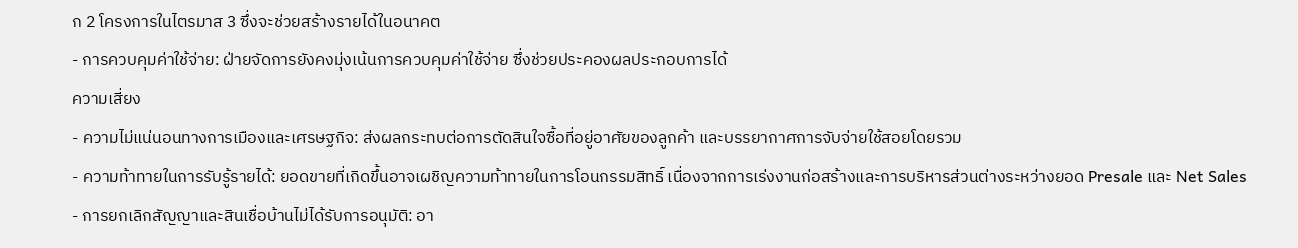ก 2 โครงการในไตรมาส 3 ซึ่งจะช่วยสร้างรายได้ในอนาคต
- การควบคุมค่าใช้จ่าย: ฝ่ายจัดการยังคงมุ่งเน้นการควบคุมค่าใช้จ่าย ซึ่งช่วยประคองผลประกอบการได้
ความเสี่ยง
- ความไม่แน่นอนทางการเมืองและเศรษฐกิจ: ส่งผลกระทบต่อการตัดสินใจซื้อที่อยู่อาศัยของลูกค้า และบรรยากาศการจับจ่ายใช้สอยโดยรวม
- ความท้าทายในการรับรู้รายได้: ยอดขายที่เกิดขึ้นอาจเผชิญความท้าทายในการโอนกรรมสิทธิ์ เนื่องจากการเร่งงานก่อสร้างและการบริหารส่วนต่างระหว่างยอด Presale และ Net Sales
- การยกเลิกสัญญาและสินเชื่อบ้านไม่ได้รับการอนุมัติ: อา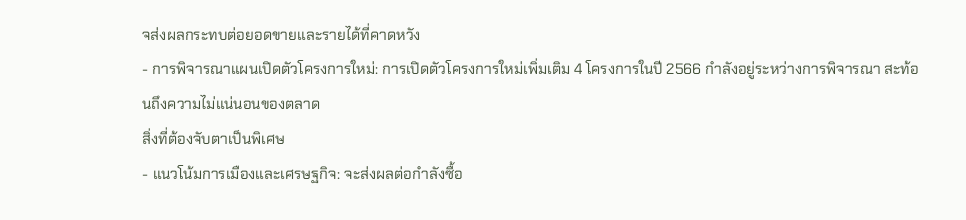จส่งผลกระทบต่อยอดขายและรายได้ที่คาดหวัง
- การพิจารณาแผนเปิดตัวโครงการใหม่: การเปิดตัวโครงการใหม่เพิ่มเติม 4 โครงการในปี 2566 กำลังอยู่ระหว่างการพิจารณา สะท้อนถึงความไม่แน่นอนของตลาด
สิ่งที่ต้องจับตาเป็นพิเศษ
- แนวโน้มการเมืองและเศรษฐกิจ: จะส่งผลต่อกำลังซื้อ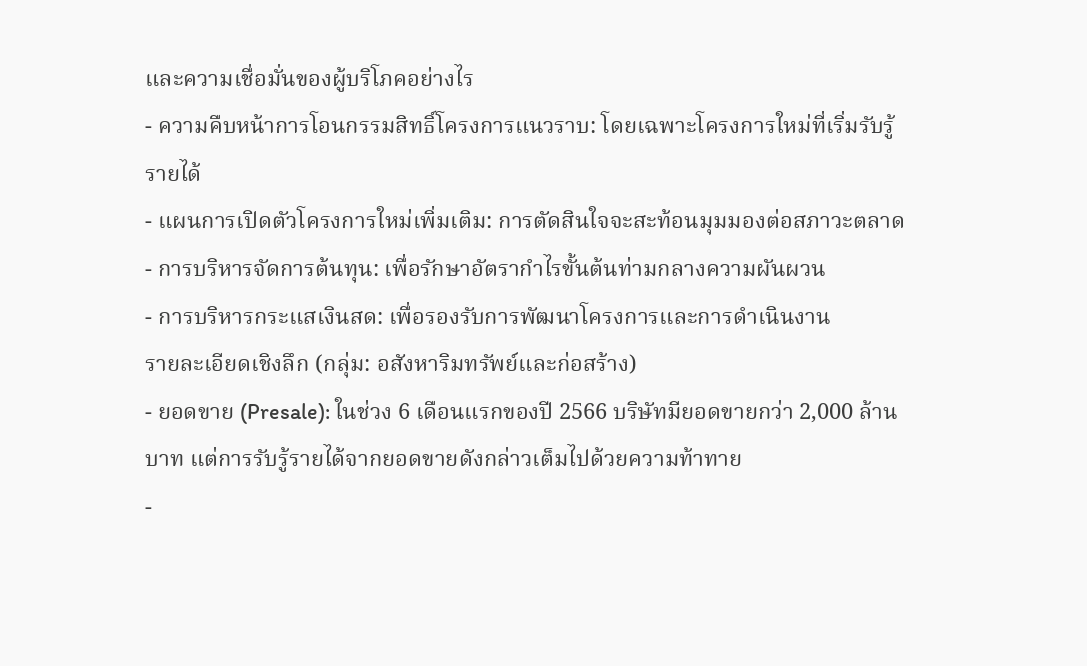และความเชื่อมั่นของผู้บริโภคอย่างไร
- ความคืบหน้าการโอนกรรมสิทธิ์โครงการแนวราบ: โดยเฉพาะโครงการใหม่ที่เริ่มรับรู้รายได้
- แผนการเปิดตัวโครงการใหม่เพิ่มเติม: การตัดสินใจจะสะท้อนมุมมองต่อสภาวะตลาด
- การบริหารจัดการต้นทุน: เพื่อรักษาอัตรากำไรขั้นต้นท่ามกลางความผันผวน
- การบริหารกระแสเงินสด: เพื่อรองรับการพัฒนาโครงการและการดำเนินงาน
รายละเอียดเชิงลึก (กลุ่ม: อสังหาริมทรัพย์และก่อสร้าง)
- ยอดขาย (Presale): ในช่วง 6 เดือนแรกของปี 2566 บริษัทมียอดขายกว่า 2,000 ล้านบาท แต่การรับรู้รายได้จากยอดขายดังกล่าวเต็มไปด้วยความท้าทาย
-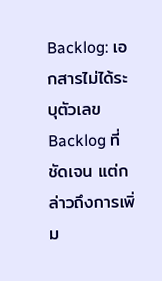Backlog: เอกสารไม่ได้ระบุตัวเลข Backlog ที่ชัดเจน แต่กล่าวถึงการเพิ่ม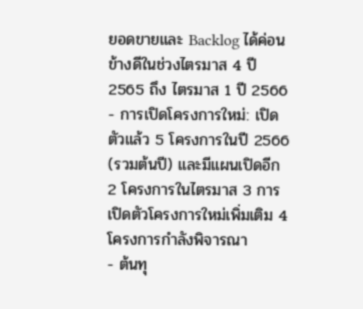ยอดขายและ Backlog ได้ค่อนข้างดีในช่วงไตรมาส 4 ปี 2565 ถึง ไตรมาส 1 ปี 2566
- การเปิดโครงการใหม่: เปิดตัวแล้ว 5 โครงการในปี 2566 (รวมต้นปี) และมีแผนเปิดอีก 2 โครงการในไตรมาส 3 การเปิดตัวโครงการใหม่เพิ่มเติม 4 โครงการกำลังพิจารณา
- ต้นทุ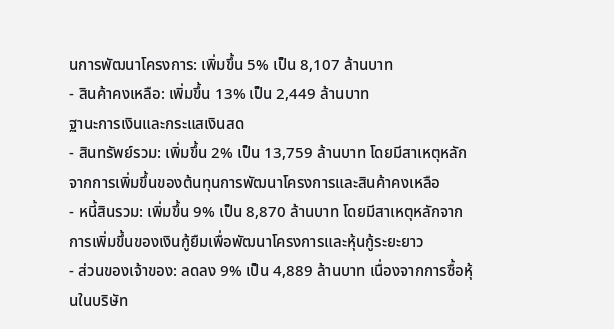นการพัฒนาโครงการ: เพิ่มขึ้น 5% เป็น 8,107 ล้านบาท
- สินค้าคงเหลือ: เพิ่มขึ้น 13% เป็น 2,449 ล้านบาท
ฐานะการเงินและกระแสเงินสด
- สินทรัพย์รวม: เพิ่มขึ้น 2% เป็น 13,759 ล้านบาท โดยมีสาเหตุหลักจากการเพิ่มขึ้นของต้นทุนการพัฒนาโครงการและสินค้าคงเหลือ
- หนี้สินรวม: เพิ่มขึ้น 9% เป็น 8,870 ล้านบาท โดยมีสาเหตุหลักจากการเพิ่มขึ้นของเงินกู้ยืมเพื่อพัฒนาโครงการและหุ้นกู้ระยะยาว
- ส่วนของเจ้าของ: ลดลง 9% เป็น 4,889 ล้านบาท เนื่องจากการซื้อหุ้นในบริษัท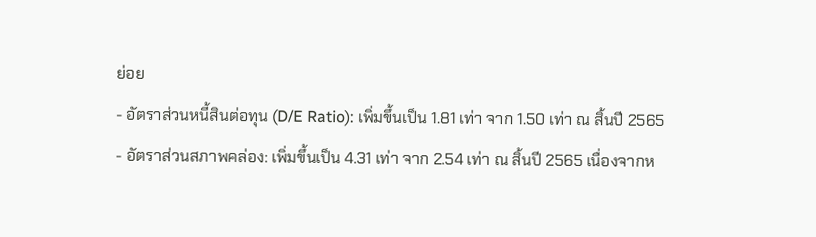ย่อย
- อัตราส่วนหนี้สินต่อทุน (D/E Ratio): เพิ่มขึ้นเป็น 1.81 เท่า จาก 1.50 เท่า ณ สิ้นปี 2565
- อัตราส่วนสภาพคล่อง: เพิ่มขึ้นเป็น 4.31 เท่า จาก 2.54 เท่า ณ สิ้นปี 2565 เนื่องจากห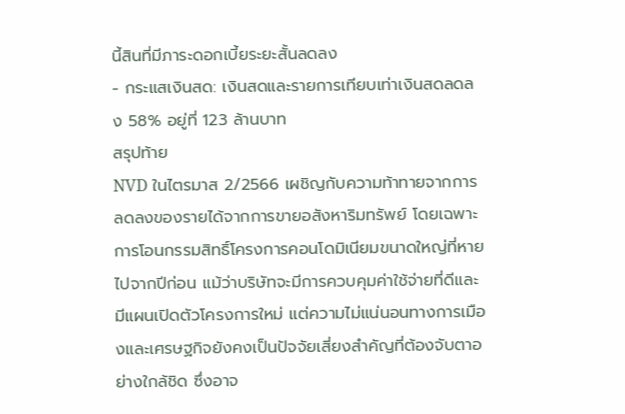นี้สินที่มีภาระดอกเบี้ยระยะสั้นลดลง
- กระแสเงินสด: เงินสดและรายการเทียบเท่าเงินสดลดลง 58% อยู่ที่ 123 ล้านบาท
สรุปท้าย
NVD ในไตรมาส 2/2566 เผชิญกับความท้าทายจากการลดลงของรายได้จากการขายอสังหาริมทรัพย์ โดยเฉพาะการโอนกรรมสิทธิ์โครงการคอนโดมิเนียมขนาดใหญ่ที่หายไปจากปีก่อน แม้ว่าบริษัทจะมีการควบคุมค่าใช้จ่ายที่ดีและมีแผนเปิดตัวโครงการใหม่ แต่ความไม่แน่นอนทางการเมืองและเศรษฐกิจยังคงเป็นปัจจัยเสี่ยงสำคัญที่ต้องจับตาอย่างใกล้ชิด ซึ่งอาจ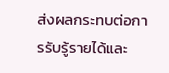ส่งผลกระทบต่อการรับรู้รายได้และ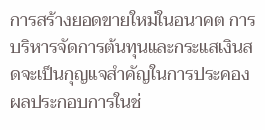การสร้างยอดขายใหม่ในอนาคต การบริหารจัดการต้นทุนและกระแสเงินสดจะเป็นกุญแจสำคัญในการประคองผลประกอบการในช่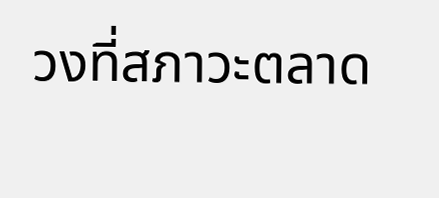วงที่สภาวะตลาด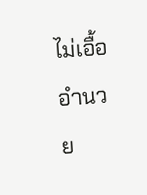ไม่เอื้ออำนวย